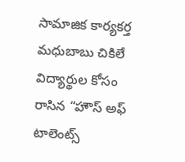సామాజిక కార్యకర్త మధుబాబు చికిలే విద్యార్థుల కోసం రాసిన “హౌస్ అఫ్ టాలెంట్స్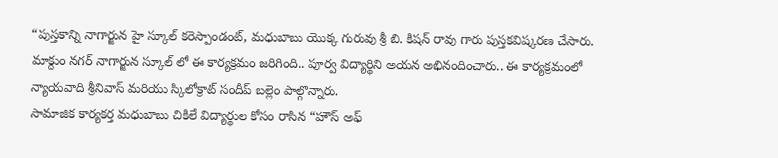“పుస్తకాన్ని నాగార్జున హై స్కూల్ కరెస్పాండంట్, మధుబాబు యొక్క గురువు శ్రీ బి. కిషన్ రావు గారు పుస్తకవిష్కరణ చేసారు. మాక్దుం నగర్ నాగార్జున స్కూల్ లో ఈ కార్యక్రమం జరిగింది.. పూర్వ విద్యార్థిని అయన అభినందించారు.. ఈ కార్యక్రమంలో న్యాయవాది శ్రీనివాస్ మరియు స్కిలోక్రాట్ సందీప్ బల్లెం పాల్గొన్నారు.
సామాజిక కార్యకర్త మధుబాబు చికిలే విద్యార్థుల కోసం రాసిన “హౌస్ అఫ్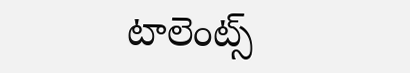టాలెంట్స్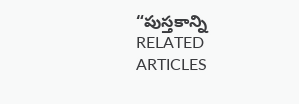“పుస్తకాన్ని
RELATED ARTICLES